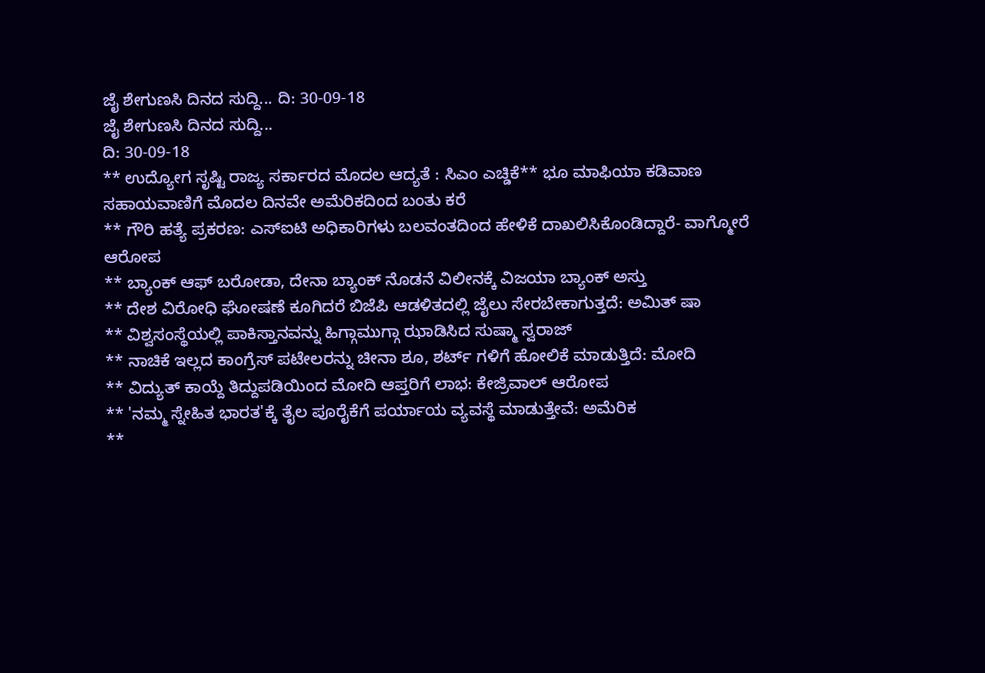ಜೈ ಶೇಗುಣಸಿ ದಿನದ ಸುದ್ದಿ... ದಿ: 30-09-18
ಜೈ ಶೇಗುಣಸಿ ದಿನದ ಸುದ್ದಿ...
ದಿ: 30-09-18
** ಉದ್ಯೋಗ ಸೃಷ್ಟಿ ರಾಜ್ಯ ಸರ್ಕಾರದ ಮೊದಲ ಆದ್ಯತೆ : ಸಿಎಂ ಎಚ್ಡಿಕೆ** ಭೂ ಮಾಫಿಯಾ ಕಡಿವಾಣ ಸಹಾಯವಾಣಿಗೆ ಮೊದಲ ದಿನವೇ ಅಮೆರಿಕದಿಂದ ಬಂತು ಕರೆ
** ಗೌರಿ ಹತ್ಯೆ ಪ್ರಕರಣ: ಎಸ್ಐಟಿ ಅಧಿಕಾರಿಗಳು ಬಲವಂತದಿಂದ ಹೇಳಿಕೆ ದಾಖಲಿಸಿಕೊಂಡಿದ್ದಾರೆ- ವಾಗ್ಮೋರೆ ಆರೋಪ
** ಬ್ಯಾಂಕ್ ಆಫ್ ಬರೋಡಾ, ದೇನಾ ಬ್ಯಾಂಕ್ ನೊಡನೆ ವಿಲೀನಕ್ಕೆ ವಿಜಯಾ ಬ್ಯಾಂಕ್ ಅಸ್ತು
** ದೇಶ ವಿರೋಧಿ ಘೋಷಣೆ ಕೂಗಿದರೆ ಬಿಜೆಪಿ ಆಡಳಿತದಲ್ಲಿ ಜೈಲು ಸೇರಬೇಕಾಗುತ್ತದೆ: ಅಮಿತ್ ಷಾ
** ವಿಶ್ವಸಂಸ್ಥೆಯಲ್ಲಿ ಪಾಕಿಸ್ತಾನವನ್ನು ಹಿಗ್ಗಾಮುಗ್ಗಾ ಝಾಡಿಸಿದ ಸುಷ್ಮಾ ಸ್ವರಾಜ್
** ನಾಚಿಕೆ ಇಲ್ಲದ ಕಾಂಗ್ರೆಸ್ ಪಟೇಲರನ್ನು ಚೀನಾ ಶೂ, ಶರ್ಟ್ ಗಳಿಗೆ ಹೋಲಿಕೆ ಮಾಡುತ್ತಿದೆ: ಮೋದಿ
** ವಿದ್ಯುತ್ ಕಾಯ್ದೆ ತಿದ್ದುಪಡಿಯಿಂದ ಮೋದಿ ಆಪ್ತರಿಗೆ ಲಾಭ: ಕೇಜ್ರಿವಾಲ್ ಆರೋಪ
** 'ನಮ್ಮ ಸ್ನೇಹಿತ ಭಾರತ'ಕ್ಕೆ ತೈಲ ಪೂರೈಕೆಗೆ ಪರ್ಯಾಯ ವ್ಯವಸ್ಥೆ ಮಾಡುತ್ತೇವೆ: ಅಮೆರಿಕ
**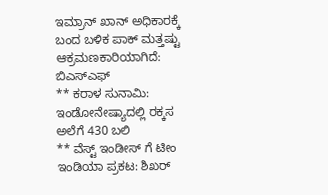ಇಮ್ರಾನ್ ಖಾನ್ ಅಧಿಕಾರಕ್ಕೆ ಬಂದ ಬಳಿಕ ಪಾಕ್ ಮತ್ತಷ್ಟು ಆಕ್ರಮಣಕಾರಿಯಾಗಿದೆ: ಬಿಎಸ್ಎಫ್
** ಕರಾಳ ಸುನಾಮಿ: ಇಂಡೋನೇಷ್ಯಾದಲ್ಲಿ ರಕ್ಕಸ ಅಲೆಗೆ 430 ಬಲಿ
** ವೆಸ್ಟ್ ಇಂಡೀಸ್ ಗೆ ಟೀಂ ಇಂಡಿಯಾ ಪ್ರಕಟ: ಶಿಖರ್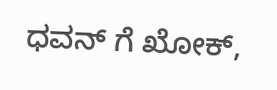ಧವನ್ ಗೆ ಖೋಕ್,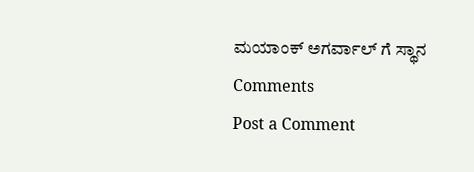ಮಯಾಂಕ್ ಅಗರ್ವಾಲ್ ಗೆ ಸ್ಥಾನ
Comments
Post a Comment